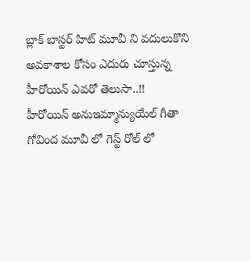బ్లాక్ బాస్టర్ హిట్ మూవీ ని వదులుకొని అవకాశాల కోసం ఎదురు చూస్తున్న హీరోయిన్ ఎవరో తెలుసా..!!
హీరోయిన్ అనుఇమ్మాన్యుయేల్ గీతా గోవింద మూవీ లో గెస్ట్ రోల్ లో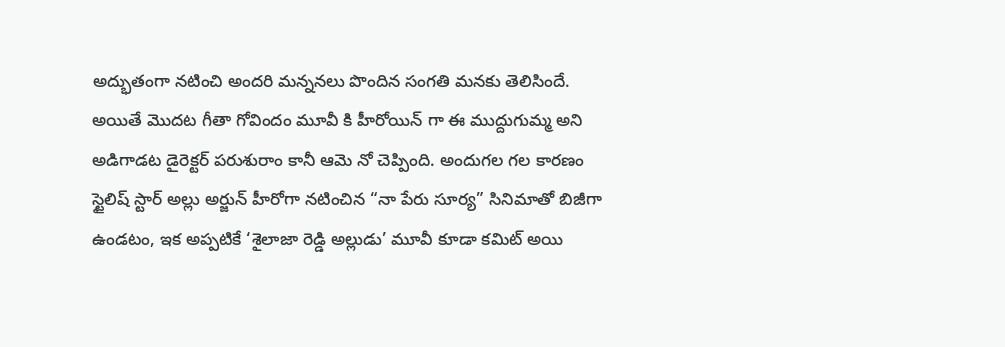అద్భుతంగా నటించి అందరి మన్ననలు పొందిన సంగతి మనకు తెలిసిందే. అయితే మొదట గీతా గోవిందం మూవీ కి హీరోయిన్ గా ఈ ముద్దుగుమ్మ అని అడిగాడట డైరెక్టర్ పరుశురాం కానీ ఆమె నో చెప్పింది. అందుగల గల కారణం స్టైలిష్ స్టార్ అల్లు అర్జున్ హీరోగా నటించిన “నా పేరు సూర్య” సినిమాతో బిజీగా ఉండటం, ఇక అప్పటికే ‘శైలాజా రెడ్డి అల్లుడు’ మూవీ కూడా కమిట్ అయి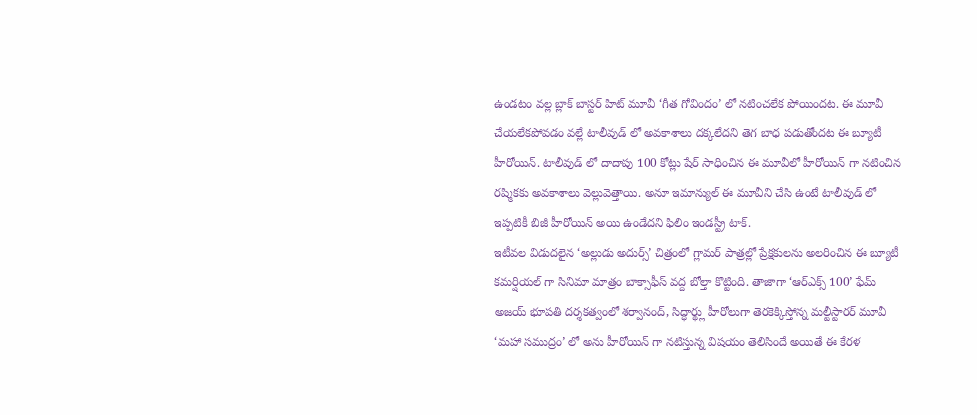ఉండటం వల్ల బ్లాక్ బాస్టర్ హిట్ మూవీ ‘గీత గోవిందం’ లో నటించలేక పోయిందట. ఈ మూవీ చేయలేకపోవడం వల్లే టాలీవుడ్ లో అవకాశాలు దక్కలేదని తెగ బాధ పడుతోందట ఈ బ్యూటీ హీరోయిన్. టాలీవుడ్ లో దాదాపు 100 కోట్లు షేర్ సాధించిన ఈ మూవీలో హీరోయిన్ గా నటించిన రష్మికకు అవకాశాలు వెల్లువెత్తాయి. అనూ ఇమాన్యుల్ ఈ మూవీని చేసి ఉంటే టాలీవుడ్ లో ఇప్పటికీ బిజీ హీరోయిన్ అయి ఉండేదని ఫిలిం ఇండస్ట్రీ టాక్.
ఇటీవల విడుదలైన ‘అల్లుడు అదుర్స్’ చిత్రంలో గ్లామర్ పాత్రల్లో ప్రేక్షకులను అలరించిన ఈ బ్యూటీ కమర్షియల్ గా సినిమా మాత్రం బాక్సాఫీస్ వద్ద బోల్తా కొట్టింది. తాజాగా ‘ఆర్ఎక్స్ 100’ ఫేమ్ అజయ్ భూపతి దర్శకత్వంలో శర్వానంద్, సిద్ధార్థ్లు హీరోలుగా తెరకెక్కిస్తోన్న మల్టీస్టారర్ మూవీ ‘మహా సముద్రం’ లో అను హీరోయిన్ గా నటిస్తున్న విషయం తెలిసిందే అయితే ఈ కేరళ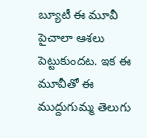బ్యూటీ ఈ మూవీ పైచాలా ఆశలు పెట్టుకుందట. ఇక ఈ మూవీతో ఈ ముద్దుగుమ్మ తెలుగు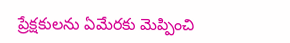ప్రేక్షకులను ఏమేరకు మెప్పించి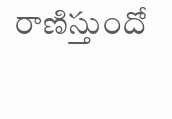రాణిస్తుందో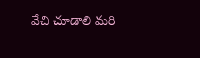వేచి చూడాలి మరి